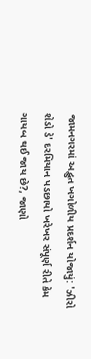જામનગરમાં અદ્ભુત ખગોળીય પ્રદર્શન યોજાયું: 'ઝીરો શેડો ડે' દરમિયાન પડછાયો ખરેખર સંપૂર્ણ રીતે કેમ ગાયબ થઈ જાય છે?, જાણો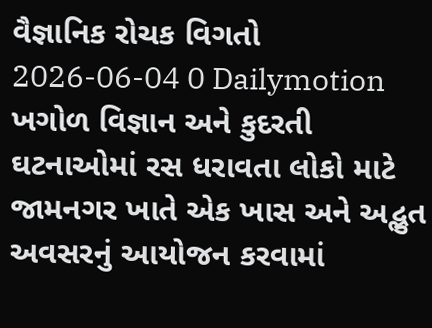વૈજ્ઞાનિક રોચક વિગતો
2026-06-04 0 Dailymotion
ખગોળ વિજ્ઞાન અને કુદરતી ઘટનાઓમાં રસ ધરાવતા લોકો માટે જામનગર ખાતે એક ખાસ અને અદ્ભુત અવસરનું આયોજન કરવામાં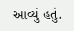આવ્યું હતું.